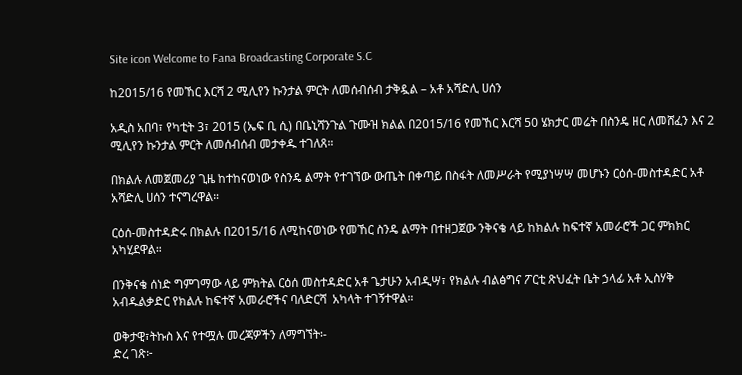Site icon Welcome to Fana Broadcasting Corporate S.C

ከ2015/16 የመኸር እርሻ 2 ሚሊየን ኩንታል ምርት ለመሰብሰብ ታቅዷል – አቶ አሻድሊ ሀሰን

አዲስ አበባ፣ የካቲት 3፣ 2015 (ኤፍ ቢ ሲ) በቤኒሻንጉል ጉሙዝ ክልል በ2015/16 የመኸር እርሻ 50 ሄክታር መሬት በስንዴ ዘር ለመሸፈን እና 2 ሚሊየን ኩንታል ምርት ለመሰብሰብ መታቀዱ ተገለጸ።

በክልሉ ለመጀመሪያ ጊዜ ከተከናወነው የስንዴ ልማት የተገኘው ውጤት በቀጣይ በስፋት ለመሥራት የሚያነሣሣ መሆኑን ርዕሰ-መስተዳድር አቶ አሻድሊ ሀሰን ተናግረዋል።

ርዕሰ-መስተዳድሩ በክልሉ በ2015/16 ለሚከናወነው የመኸር ስንዴ ልማት በተዘጋጀው ንቅናቄ ላይ ከክልሉ ከፍተኛ አመራሮች ጋር ምክክር አካሂደዋል።

በንቅናቄ ሰነድ ግምገማው ላይ ምክትል ርዕሰ መስተዳድር አቶ ጌታሁን አብዲሣ፣ የክልሉ ብልፅግና ፖርቲ ጽህፈት ቤት ኃላፊ አቶ ኢስሃቅ አብዱልቃድር የክልሉ ከፍተኛ አመራሮችና ባለድርሻ  አካላት ተገኝተዋል።

ወቅታዊ፣ትኩስ እና የተሟሉ መረጃዎችን ለማግኘት፡-
ድረ ገጽ፦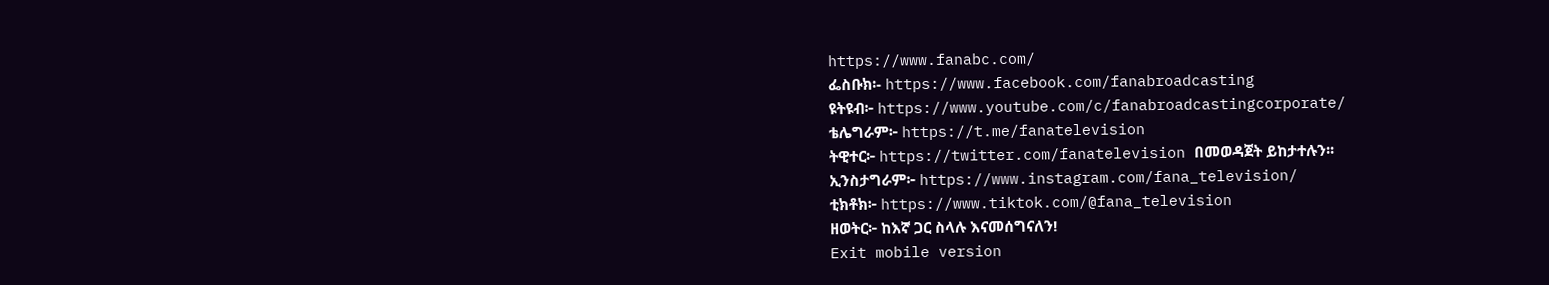https://www.fanabc.com/
ፌስቡክ፡- https://www.facebook.com/fanabroadcasting
ዩትዩብ፦ https://www.youtube.com/c/fanabroadcastingcorporate/
ቴሌግራም፦ https://t.me/fanatelevision
ትዊተር፦ https://twitter.com/fanatelevision በመወዳጀት ይከታተሉን፡፡
ኢንስታግራም፦ https://www.instagram.com/fana_television/
ቲክቶክ፦ https://www.tiktok.com/@fana_television
ዘወትር፦ ከእኛ ጋር ስላሉ እናመሰግናለን!
Exit mobile version